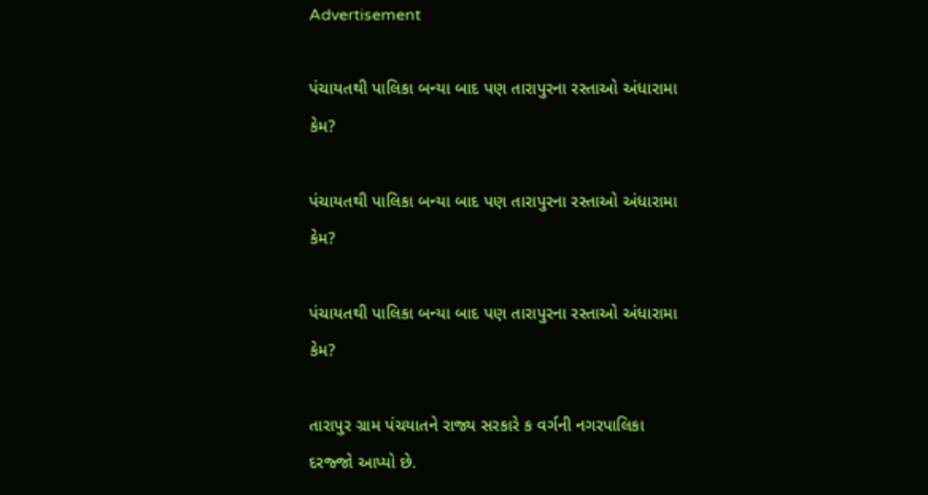Advertisement

પંચાયતથી પાલિકા બન્યા બાદ પણ તારાપુરના રસ્તાઓ અંધારામા કેમ?

પંચાયતથી પાલિકા બન્યા બાદ પણ તારાપુરના રસ્તાઓ અંધારામા કેમ?

પંચાયતથી પાલિકા બન્યા બાદ પણ તારાપુરના રસ્તાઓ અંધારામા કેમ?

તારાપુર ગ્રામ પંચયાતને રાજ્ય સરકારે ક વર્ગની નગરપાલિકા દરજ્જો આપ્યો છે.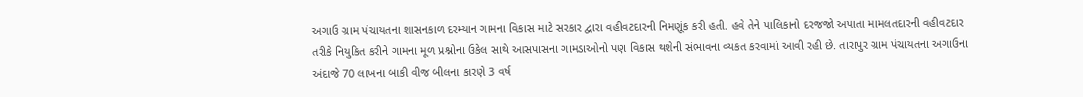અગાઉ ગ્રામ પંચાયતના શાસનકાળ દરમ્યાન ગામના વિકાસ માટે સરકાર દ્વારા વહીવટદારની નિમણૂંક કરી હતી. હવે તેને પાલિકાનો દરજજો અપાતા મામલતદારની વહીવટદાર તરીકે નિયુકિત કરીને ગામના મૂળ પ્રશ્નોના ઉકેલ સાથે આસપાસના ગામડાઓનો પણ વિકાસ થશેની સંભાવના વ્યકત કરવામાં આવી રહી છે. તારાપુર ગ્રામ પંચાયતના અગાઉના અંદાજે 70 લાખના બાકી વીજ બીલના કારણે 3 વર્ષ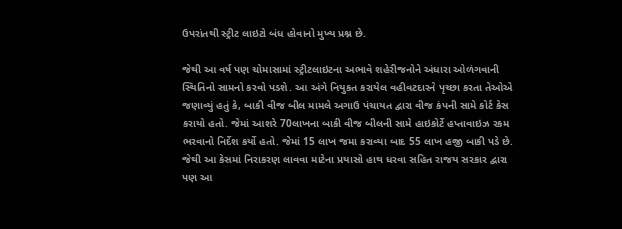ઉપરાંતથી સ્ટ્રીટ લાઇટો બંધ હોવાનો મુખ્ય પ્રશ્ન છે.

જેથી આ વર્ષ પણ ચોમાસામાં સ્ટ્રીટલાઇટના અભાવે શહેરીજનોને અંધારા ઓળંગવાની સ્થિતિનો સામનો કરવો પડશે. આ અંગે નિયુકત કરાયેલ વહીવટદારને પૃચ્છા કરતા તેઓએ જણાવ્યું હતું કે, બાકી વીજ બીલ મામલે અગાઉ પંચાયત દ્વારા વીજ કંપની સામે કોર્ટ કેસ કરાયો હતો. જેમાં આશરે 70લાખના બાકી વીજ બીલની સામે હાઇકોર્ટે હપ્તાવાઇઝ રકમ ભરવાનો નિર્દેશ કર્યો હતો. જેમાં 15 લાખ જમા કરાવ્યા બાદ 55 લાખ હજી બાકી પડે છે. જેથી આ કેસમાં નિરાકરણ લાવવા માટેના પ્રયાસો હાથ ધરવા સહિત રાજય સરકાર દ્વારા પણ આ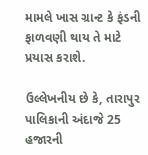મામલે ખાસ ગ્રાન્ટ કે ફંડની ફાળવણી થાય તે માટે પ્રયાસ કરાશે.

ઉલ્લેખનીય છે કે, તારાપુર પાલિકાની અંદાજે 25 હજારની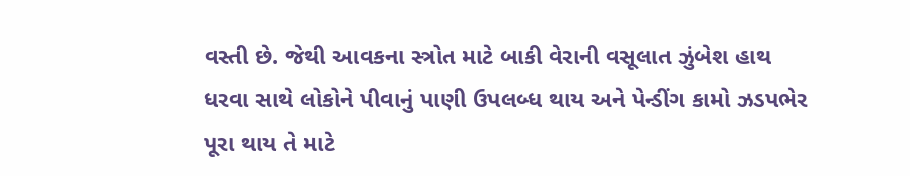વસ્તી છે. જેથી આવકના સ્ત્રોત માટે બાકી વેરાની વસૂલાત ઝુંબેશ હાથ ધરવા સાથે લોકોને પીવાનું પાણી ઉપલબ્ધ થાય અને પેન્ડીંગ કામો ઝડપભેર પૂરા થાય તે માટે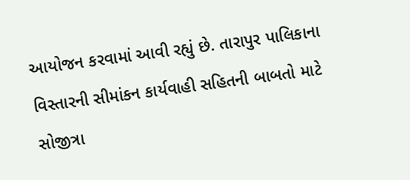આયોજન કરવામાં આવી રહ્યું છે. તારાપુર પાલિકાના વિસ્તારની સીમાંકન કાર્યવાહી સહિતની બાબતો માટે સોજીત્રા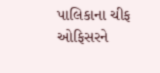પાલિકાના ચીફ ઓફિસરને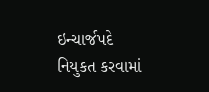ઇન્ચાર્જપદે નિયુકત કરવામાં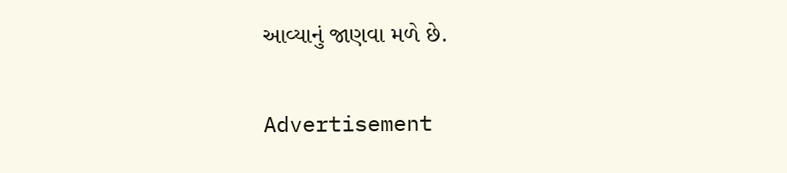આવ્યાનું જાણવા મળે છે.

Advertisement